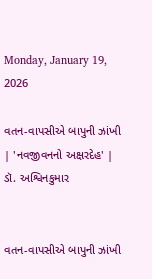Monday, January 19, 2026

વતન-વાપસીએ બાપુની ઝાંખી | 'નવજીવનનો અક્ષરદેહ' | ડૉ. અશ્વિનકુમાર


વતન-વાપસીએ બાપુની ઝાંખી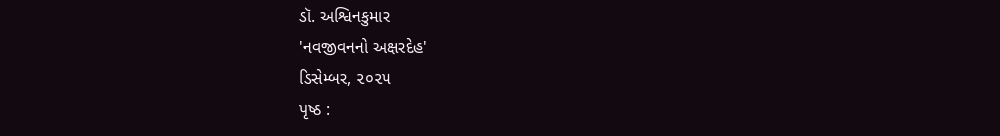ડૉ. અશ્વિનકુમાર
'નવજીવનનો અક્ષરદેહ'
ડિસેમ્બર, ૨૦૨૫
પૃષ્ઠ :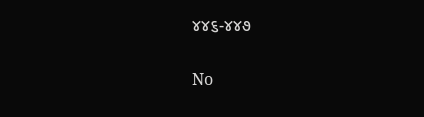૪૪૬-૪૪૭

No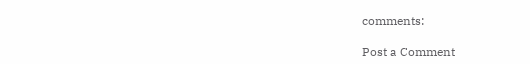comments:

Post a Comment